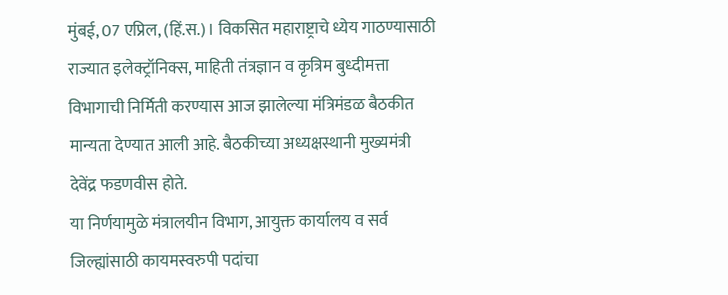मुंबई, 07 एप्रिल, (हिं.स.)। विकसित महाराष्ट्राचे ध्येय गाठण्यासाठी राज्यात इलेक्ट्रॉनिक्स, माहिती तंत्रज्ञान व कृत्रिम बुध्दीमत्ता विभागाची निर्मिती करण्यास आज झालेल्या मंत्रिमंडळ बैठकीत मान्यता देण्यात आली आहे. बैठकीच्या अध्यक्षस्थानी मुख्यमंत्री देवेंद्र फडणवीस होते.
या निर्णयामुळे मंत्रालयीन विभाग, आयुक्त कार्यालय व सर्व जिल्ह्यांसाठी कायमस्वरुपी पदांचा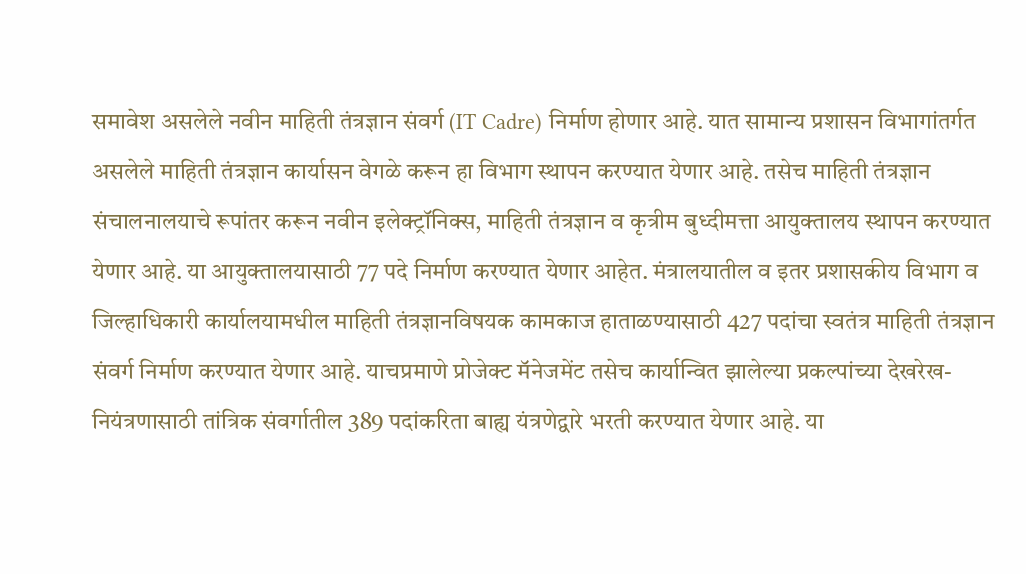समावेश असलेले नवीन माहिती तंत्रज्ञान संवर्ग (IT Cadre) निर्माण होणार आहे. यात सामान्य प्रशासन विभागांतर्गत असलेले माहिती तंत्रज्ञान कार्यासन वेगळे करून हा विभाग स्थापन करण्यात येणार आहे. तसेच माहिती तंत्रज्ञान संचालनालयाचे रूपांतर करून नवीन इलेक्ट्रॉनिक्स, माहिती तंत्रज्ञान व कृत्रीम बुध्दीमत्ता आयुक्तालय स्थापन करण्यात येणार आहे. या आयुक्तालयासाठी 77 पदे निर्माण करण्यात येणार आहेत. मंत्रालयातील व इतर प्रशासकीय विभाग व जिल्हाधिकारी कार्यालयामधील माहिती तंत्रज्ञानविषयक कामकाज हाताळण्यासाठी 427 पदांचा स्वतंत्र माहिती तंत्रज्ञान संवर्ग निर्माण करण्यात येणार आहे. याचप्रमाणे प्रोजेक्ट मॅनेजमेंट तसेच कार्यान्वित झालेल्या प्रकल्पांच्या देखरेख-नियंत्रणासाठी तांत्रिक संवर्गातील 389 पदांकरिता बाह्य यंत्रणेद्वारे भरती करण्यात येणार आहे. या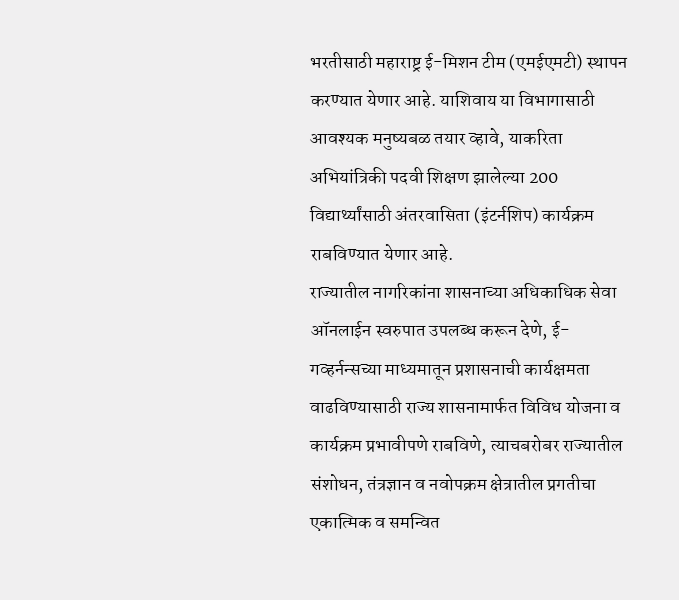भरतीसाठी महाराष्ट्र ई-मिशन टीम (एमईएमटी) स्थापन करण्यात येणार आहे. याशिवाय या विभागासाठी आवश्यक मनुष्यबळ तयार व्हावे, याकरिता अभियांत्रिकी पदवी शिक्षण झालेल्या 200 विद्यार्थ्यांसाठी अंतरवासिता (इंटर्नशिप) कार्यक्रम राबविण्यात येणार आहे.
राज्यातील नागरिकांना शासनाच्या अधिकाधिक सेवा ऑनलाईन स्वरुपात उपलब्ध करून देणे, ई-गव्हर्नन्सच्या माध्यमातून प्रशासनाची कार्यक्षमता वाढविण्यासाठी राज्य शासनामार्फत विविध योजना व कार्यक्रम प्रभावीपणे राबविणे, त्याचबरोबर राज्यातील संशोधन, तंत्रज्ञान व नवोपक्रम क्षेत्रातील प्रगतीचा एकात्मिक व समन्वित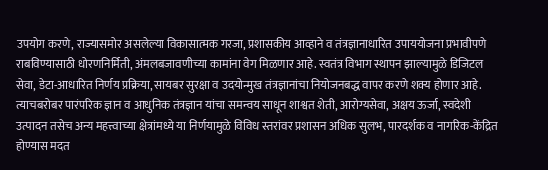उपयोग करणे, राज्यासमोर असलेल्या विकासात्मक गरजा, प्रशासकीय आव्हाने व तंत्रज्ञानाधारित उपाययोजना प्रभावीपणे राबविण्यासाठी धोरणनिर्मिती, अंमलबजावणीच्या कामांना वेग मिळणार आहे. स्वतंत्र विभाग स्थापन झाल्यामुळे डिजिटल सेवा, डेटा-आधारित निर्णय प्रक्रिया, सायबर सुरक्षा व उदयोन्मुख तंत्रज्ञानांचा नियोजनबद्ध वापर करणे शक्य होणार आहे. त्याचबरोबर पारंपरिक ज्ञान व आधुनिक तंत्रज्ञान यांचा समन्वय साधून शाश्वत शेती, आरोग्यसेवा, अक्षय ऊर्जा, स्वदेशी उत्पादन तसेच अन्य महत्त्वाच्या क्षेत्रांमध्ये या निर्णयामुळे विविध स्तरांवर प्रशासन अधिक सुलभ, पारदर्शक व नागरिक-केंद्रित होण्यास मदत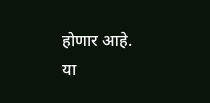होणार आहे.
या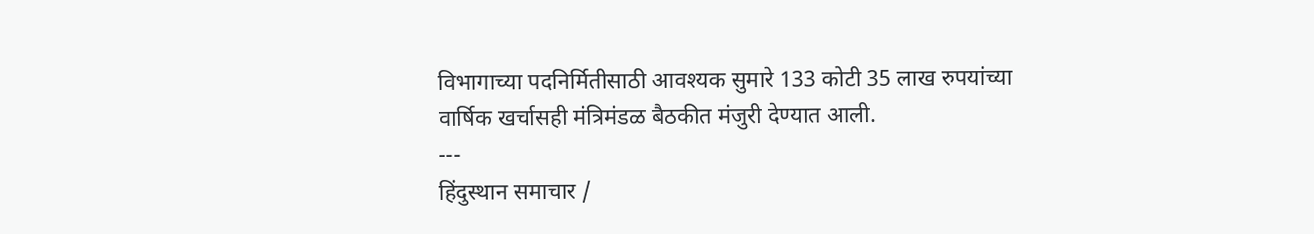विभागाच्या पदनिर्मितीसाठी आवश्यक सुमारे 133 कोटी 35 लाख रुपयांच्या वार्षिक खर्चासही मंत्रिमंडळ बैठकीत मंजुरी देण्यात आली.
---
हिंदुस्थान समाचार /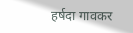हर्षदा गावकर